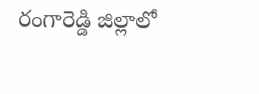రంగారెడ్డి జిల్లాలో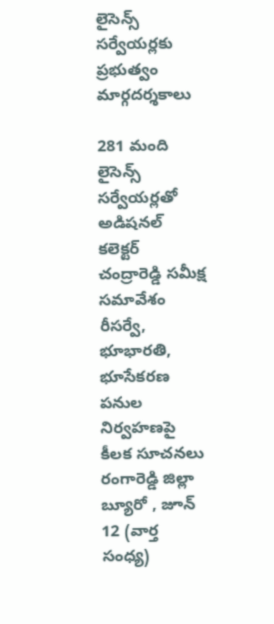లైసెన్స్ సర్వేయర్లకు ప్రభుత్వం మార్గదర్శకాలు

281 మంది లైసెన్స్ సర్వేయర్లతో అడిషనల్ కలెక్టర్ చంద్రారెడ్డి సమీక్ష సమావేశం రీసర్వే, భూభారతి, భూసేకరణ పనుల నిర్వహణపై కీలక సూచనలు రంగారెడ్డి జిల్లా బ్యూరో , జూన్ 12 (వార్త సంధ్య)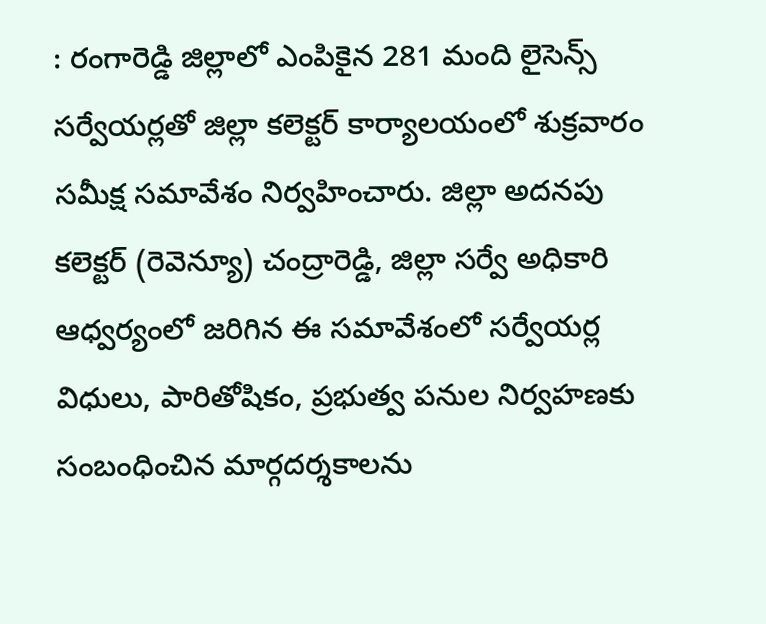: రంగారెడ్డి జిల్లాలో ఎంపికైన 281 మంది లైసెన్స్ సర్వేయర్లతో జిల్లా కలెక్టర్ కార్యాలయంలో శుక్రవారం సమీక్ష సమావేశం నిర్వహించారు. జిల్లా అదనపు కలెక్టర్ (రెవెన్యూ) చంద్రారెడ్డి, జిల్లా సర్వే అధికారి ఆధ్వర్యంలో జరిగిన ఈ సమావేశంలో సర్వేయర్ల విధులు, పారితోషికం, ప్రభుత్వ పనుల నిర్వహణకు సంబంధించిన మార్గదర్శకాలను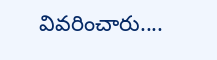వివరించారు....